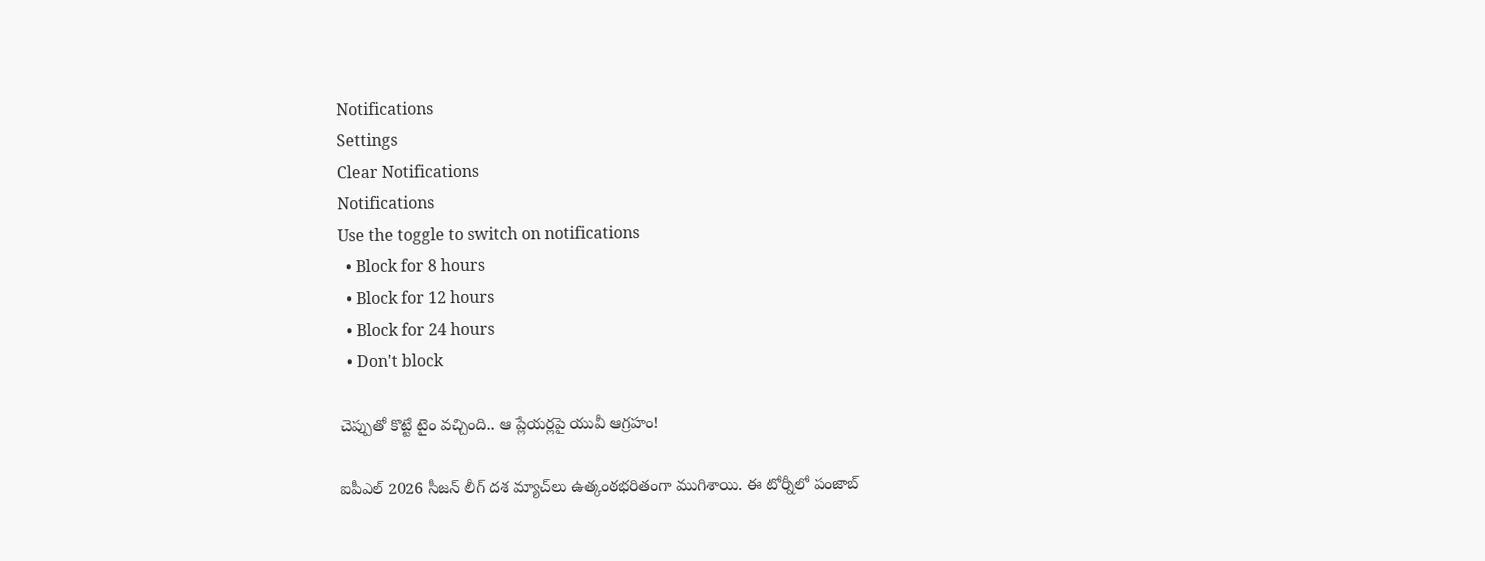Notifications
Settings
Clear Notifications
Notifications
Use the toggle to switch on notifications
  • Block for 8 hours
  • Block for 12 hours
  • Block for 24 hours
  • Don't block

చెప్పుతో కొట్టే టైం వచ్చింది.. ఆ ప్లేయర్లపై యువీ ఆగ్రహం!

ఐపీఎల్ 2026 సీజన్ లీగ్ దశ మ్యాచ్‌లు ఉత్కంఠభరితంగా ముగిశాయి. ఈ టోర్నీలో పంజాబ్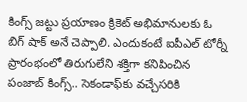కింగ్స్ జట్టు ప్రయాణం క్రికెట్ అభిమానులకు ఓ బిగ్ షాక్ అనే చెప్పాలి. ఎందుకంటే ఐపీఎల్ టోర్నీ ప్రారంభంలో తిరుగులేని శక్తిగా కనిపించిన పంజాబ్ కింగ్స్.. సెకండాఫ్‌కు వచ్చేసరికి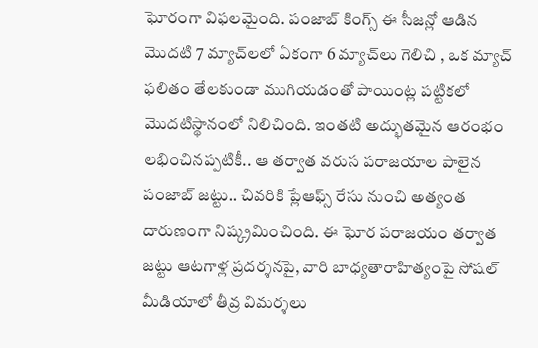ఘోరంగా విఫలమైంది. పంజాబ్ కింగ్స్ ఈ సీజన్లో ఆడిన మొదటి 7 మ్యాచ్‌లలో ఏకంగా 6 మ్యాచ్‌లు గెలిచి , ఒక మ్యాచ్ ఫలితం తేలకుండా ముగియడంతో పాయింట్ల పట్టికలో మొదటిస్థానంలో నిలిచింది. ఇంతటి అద్భుతమైన ఆరంభం లభించినప్పటికీ.. ఆ తర్వాత వరుస పరాజయాల పాలైన పంజాబ్ జట్టు.. చివరికి ప్లేఆఫ్స్ రేసు నుంచి అత్యంత దారుణంగా నిష్క్రమించింది. ఈ ఘోర పరాజయం తర్వాత జట్టు ఆటగాళ్ల ప్రదర్శనపై, వారి బాధ్యతారాహిత్యంపై సోషల్ మీడియాలో తీవ్ర విమర్శలు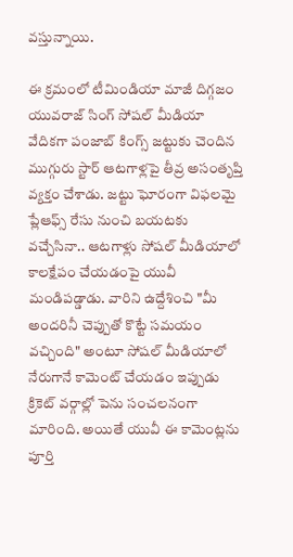వస్తున్నాయి.

ఈ క్రమంలో టీమిండియా మాజీ దిగ్గజం యువరాజ్ సింగ్ సోషల్ మీడియా వేదికగా పంజాబ్ కింగ్స్ జట్టుకు చెందిన ముగ్గురు స్టార్ ఆటగాళ్లపై తీవ్ర అసంతృప్తి వ్యక్తం చేశాడు. జట్టు ఘోరంగా విఫలమై ప్లేఆఫ్స్ రేసు నుంచి బయటకు వచ్చేసినా.. ఆటగాళ్లు సోషల్ మీడియాలో కాలక్షేపం చేయడంపై యువీ మండిపడ్డాడు. వారిని ఉద్దేశించి "మీ అందరినీ చెప్పుతో కొట్టే సమయం వచ్చింది" అంటూ సోషల్ మీడియాలో నేరుగానే కామెంట్ చేయడం ఇప్పుడు క్రికెట్ వర్గాల్లో పెను సంచలనంగా మారింది. అయితే యువీ ఈ కామెంట్లను పూర్తి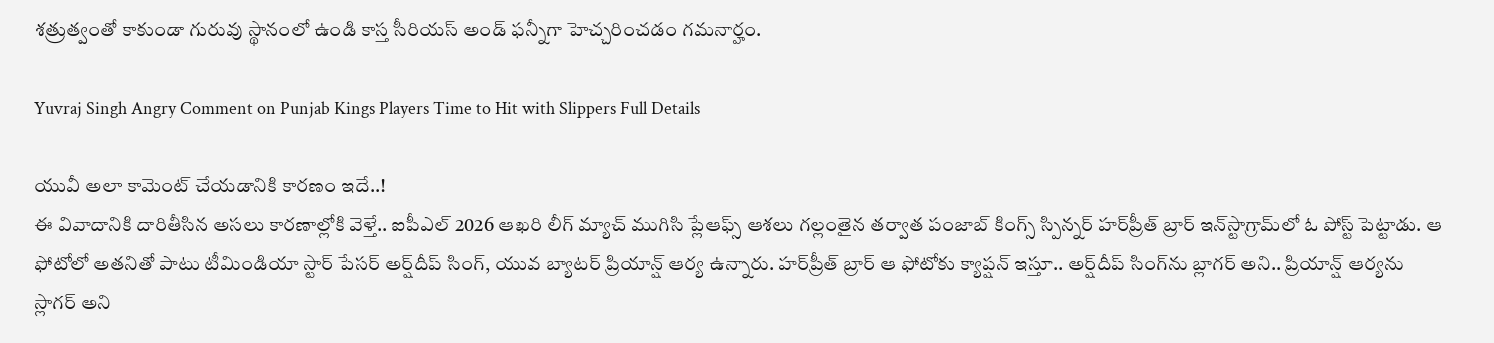శత్రుత్వంతో కాకుండా గురువు స్థానంలో ఉండి కాస్త సీరియస్ అండ్ ఫన్నీగా హెచ్చరించడం గమనార్హం.

Yuvraj Singh Angry Comment on Punjab Kings Players Time to Hit with Slippers Full Details

యువీ అలా కామెంట్ చేయడానికి కారణం ఇదే..!
ఈ వివాదానికి దారితీసిన అసలు కారణాల్లోకి వెళ్తే.. ఐపీఎల్ 2026 ఆఖరి లీగ్ మ్యాచ్ ముగిసి ప్లేఆఫ్స్ ఆశలు గల్లంతైన తర్వాత పంజాబ్ కింగ్స్ స్పిన్నర్ హర్‌ప్రీత్ బ్రార్ ఇన్‌స్టాగ్రామ్‌లో ఓ పోస్ట్ పెట్టాడు. ఆ ఫోటోలో అతనితో పాటు టీమిండియా స్టార్ పేసర్ అర్ష్‌దీప్ సింగ్, యువ బ్యాటర్ ప్రియాన్ష్ ఆర్య ఉన్నారు. హర్‌ప్రీత్ బ్రార్ ఆ ఫోటోకు క్యాప్షన్ ఇస్తూ.. అర్ష్‌దీప్ సింగ్‌ను బ్లాగర్ అని.. ప్రియాన్ష్ ఆర్యను స్లాగర్ అని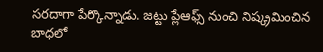సరదాగా పేర్కొన్నాడు. జట్టు ప్లేఆఫ్స్ నుంచి నిష్క్రమించిన బాధలో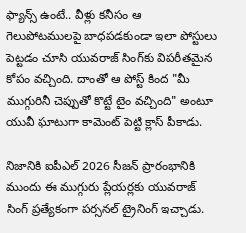ఫ్యాన్స్ ఉంటే.. వీళ్లు కనీసం ఆ గెలుపోటములపై బాధపడకుండా ఇలా పోస్టులు పెట్టడం చూసి యువరాజ్ సింగ్‌కు విపరీతమైన కోపం వచ్చింది. దాంతో ఆ పోస్ట్ కింద "మీ ముగ్గురినీ చెప్పుతో కొట్టే టైం వచ్చింది" అంటూ యువీ ఘాటుగా కామెంట్ పెట్టి క్లాస్ పీకాడు.

నిజానికి ఐపీఎల్ 2026 సీజన్ ప్రారంభానికి ముందు ఈ ముగ్గురు ప్లేయర్లకు యువరాజ్ సింగ్ ప్రత్యేకంగా పర్సనల్ ట్రైనింగ్ ఇచ్చాడు.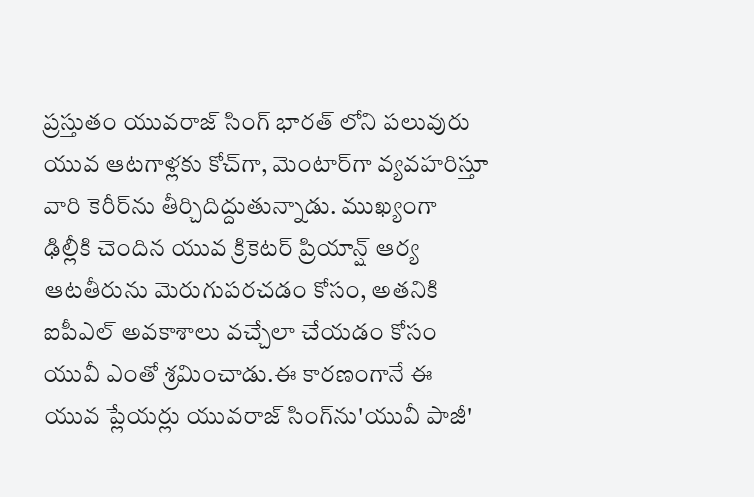ప్రస్తుతం యువరాజ్ సింగ్ భారత్ లోని పలువురు యువ ఆటగాళ్లకు కోచ్‌గా, మెంటార్‌గా వ్యవహరిస్తూ వారి కెరీర్‌ను తీర్చిదిద్దుతున్నాడు. ముఖ్యంగా ఢిల్లీకి చెందిన యువ క్రికెటర్ ప్రియాన్ష్ ఆర్య ఆటతీరును మెరుగుపరచడం కోసం, అతనికి ఐపీఎల్ అవకాశాలు వచ్చేలా చేయడం కోసం యువీ ఎంతో శ్రమించాడు.ఈ కారణంగానే ఈ యువ ప్లేయర్లు యువరాజ్ సింగ్‌ను'యువీ పాజీ'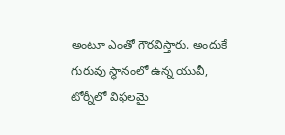అంటూ ఎంతో గౌరవిస్తారు. అందుకే గురువు స్థానంలో ఉన్న యువీ, టోర్నీలో విఫలమై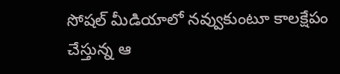సోషల్ మీడియాలో నవ్వుకుంటూ కాలక్షేపం చేస్తున్న ఆ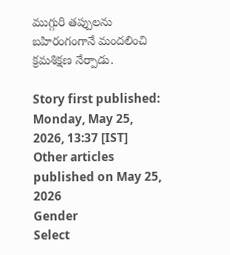ముగ్గురి తప్పులను బహిరంగంగానే మందలించి క్రమశిక్షణ నేర్పాడు.

Story first published: Monday, May 25, 2026, 13:37 [IST]
Other articles published on May 25, 2026
Gender
Select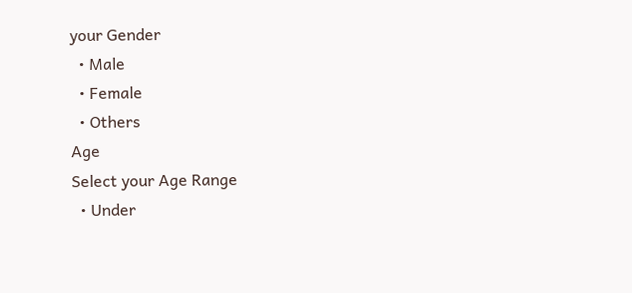your Gender
  • Male
  • Female
  • Others
Age
Select your Age Range
  • Under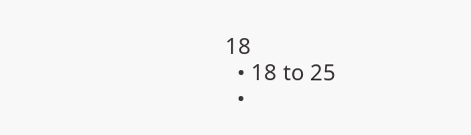18
  • 18 to 25
  •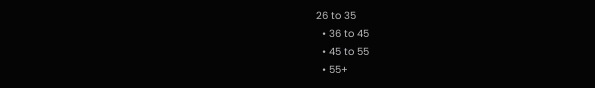26 to 35
  • 36 to 45
  • 45 to 55
  • 55+